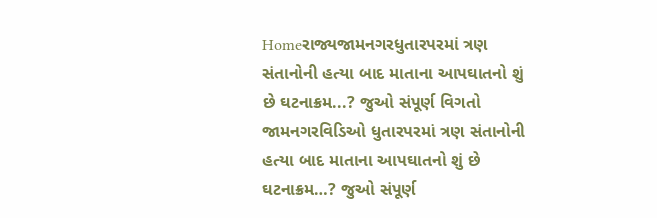Homeરાજ્યજામનગરધુતારપરમાં ત્રણ સંતાનોની હત્યા બાદ માતાના આપઘાતનો શું છે ઘટનાક્રમ...? જુઓ સંપૂર્ણ વિગતો જામનગરવિડિઓ ધુતારપરમાં ત્રણ સંતાનોની હત્યા બાદ માતાના આપઘાતનો શું છે ઘટનાક્રમ…? જુઓ સંપૂર્ણ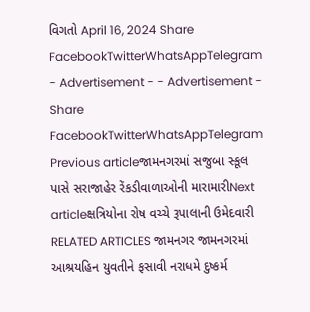વિગતો April 16, 2024 Share FacebookTwitterWhatsAppTelegram - Advertisement - - Advertisement - Share FacebookTwitterWhatsAppTelegram Previous articleજામનગરમાં સજુબા સ્કૂલ પાસે સરાજાહેર રેંકડીવાળાઓની મારામારીNext articleક્ષત્રિયોના રોષ વચ્ચે રૂપાલાની ઉમેદવારી RELATED ARTICLES જામનગર જામનગરમાં આશ્રયહિન યુવતીને ફસાવી નરાધમે દુષ્કર્મ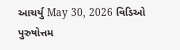આચર્યુ May 30, 2026 વિડિઓ પુરુષોત્તમ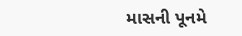માસની પૂનમે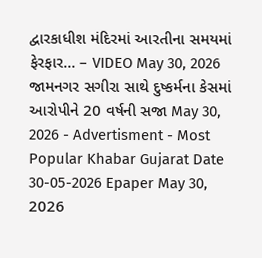દ્વારકાધીશ મંદિરમાં આરતીના સમયમાં ફેરફાર… – VIDEO May 30, 2026 જામનગર સગીરા સાથે દુષ્કર્મના કેસમાં આરોપીને 20 વર્ષની સજા May 30, 2026 - Advertisment - Most Popular Khabar Gujarat Date 30-05-2026 Epaper May 30, 2026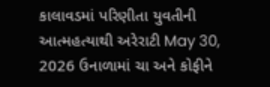કાલાવડમાં પરિણીતા યુવતીની આત્મહત્યાથી અરેરાટી May 30, 2026 ઉનાળામાં ચા અને કોફીને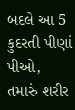બદલે આ 5 કુદરતી પીણાં પીઓ, તમારું શરીર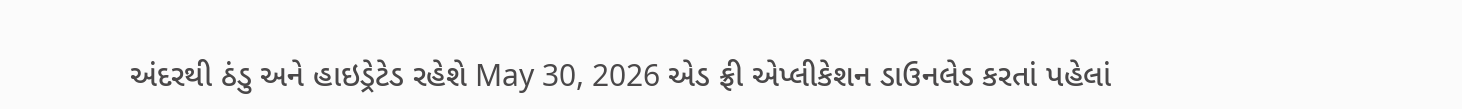અંદરથી ઠંડુ અને હાઇડ્રેટેડ રહેશે May 30, 2026 એડ ફ્રી એપ્લીકેશન ડાઉનલેડ કરતાં પહેલાં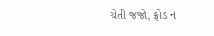ચેતી જજો, ફ્રોડ ન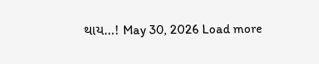થાય…! May 30, 2026 Load more